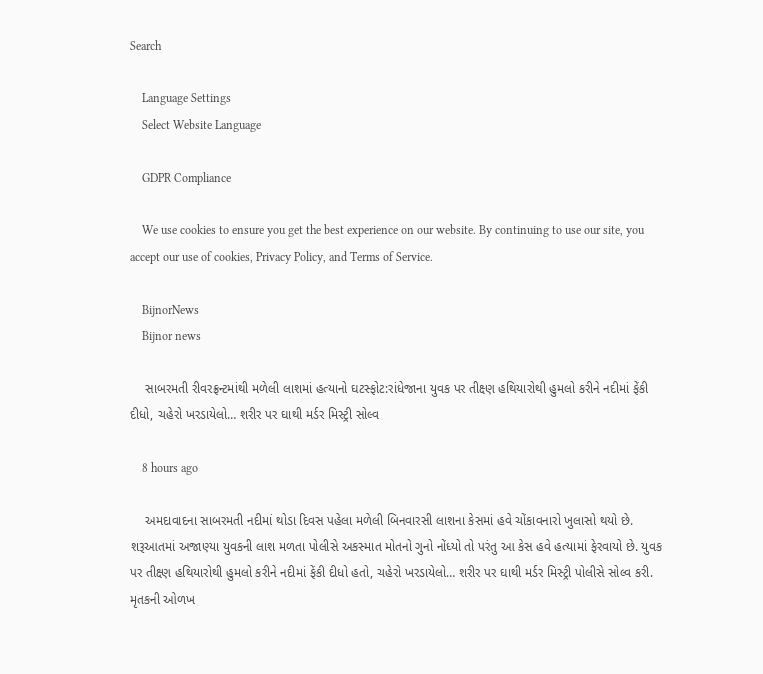Search

    Language Settings
    Select Website Language

    GDPR Compliance

    We use cookies to ensure you get the best experience on our website. By continuing to use our site, you accept our use of cookies, Privacy Policy, and Terms of Service.

    BijnorNews
    Bijnor news

    સાબરમતી રીવરફ્રન્ટમાંથી મળેલી લાશમાં હત્યાનો ઘટસ્ફોટ:રાંધેજાના યુવક પર તીક્ષ્ણ હથિયારોથી હુમલો કરીને નદીમાં ફેંકી દીધો, ચહેરો ખરડાયેલો… શરીર પર ઘાથી મર્ડર મિસ્ટ્રી સોલ્વ

    8 hours ago

    અમદાવાદના સાબરમતી નદીમાં થોડા દિવસ પહેલા મળેલી બિનવારસી લાશના કેસમાં હવે ચોંકાવનારો ખુલાસો થયો છે. શરૂઆતમાં અજાણ્યા યુવકની લાશ મળતા પોલીસે અકસ્માત મોતનો ગુનો નોંધ્યો તો પરંતુ આ કેસ હવે હત્યામાં ફેરવાયો છે. યુવક પર તીક્ષ્ણ હથિયારોથી હુમલો કરીને નદીમાં ફેંકી દીધો હતો, ચહેરો ખરડાયેલો… શરીર પર ઘાથી મર્ડર મિસ્ટ્રી પોલીસે સોલ્વ કરી. મૃતકની ઓળખ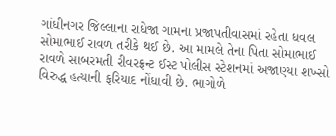ગાંધીનગર જિલ્લાના રાધેજા ગામના પ્રજાપતીવાસમાં રહેતા ધવલ સોમાભાઈ રાવળ તરીકે થઈ છે. આ મામલે તેના પિતા સોમાભાઈ રાવળે સાબરમતી રીવરફ્રન્ટ ઈસ્ટ પોલીસ સ્ટેશનમાં અજાણ્યા શખ્સો વિરુદ્ધ હત્યાની ફરિયાદ નોંધાવી છે. ભાગોળે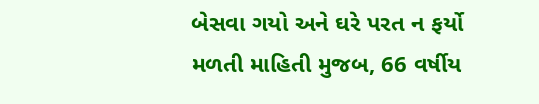બેસવા ગયો અને ઘરે પરત ન ફર્યો મળતી માહિતી મુજબ, 66 વર્ષીય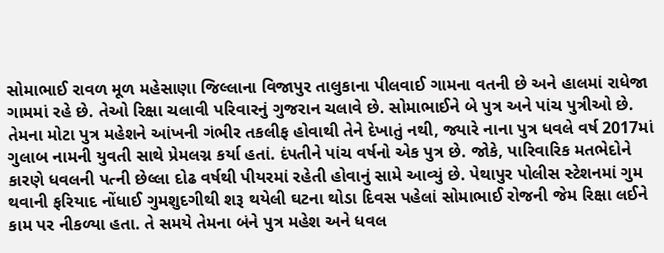સોમાભાઈ રાવળ મૂળ મહેસાણા જિલ્લાના વિજાપુર તાલુકાના પીલવાઈ ગામના વતની છે અને હાલમાં રાધેજા ગામમાં રહે છે. તેઓ રિક્ષા ચલાવી પરિવારનું ગુજરાન ચલાવે છે. સોમાભાઈને બે પુત્ર અને પાંચ પુત્રીઓ છે. તેમના મોટા પુત્ર મહેશને આંખની ગંભીર તકલીફ હોવાથી તેને દેખાતું નથી, જ્યારે નાના પુત્ર ધવલે વર્ષ 2017માં ગુલાબ નામની યુવતી સાથે પ્રેમલગ્ન કર્યા હતાં. દંપતીને પાંચ વર્ષનો એક પુત્ર છે. જોકે, પારિવારિક મતભેદોને કારણે ધવલની પત્ની છેલ્લા દોઢ વર્ષથી પીયરમાં રહેતી હોવાનું સામે આવ્યું છે. પેથાપુર પોલીસ સ્ટેશનમાં ગુમ થવાની ફરિયાદ નોંધાઈ ગુમશુદગીથી શરૂ થયેલી ઘટના થોડા દિવસ પહેલાં સોમાભાઈ રોજની જેમ રિક્ષા લઈને કામ પર નીકળ્યા હતા. તે સમયે તેમના બંને પુત્ર મહેશ અને ધવલ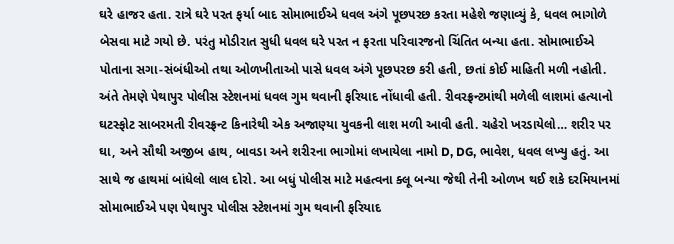ઘરે હાજર હતા. રાત્રે ઘરે પરત ફર્યા બાદ સોમાભાઈએ ધવલ અંગે પૂછપરછ કરતા મહેશે જણાવ્યું કે, ધવલ ભાગોળે બેસવા માટે ગયો છે. પરંતુ મોડીરાત સુધી ધવલ ઘરે પરત ન ફરતા પરિવારજનો ચિંતિત બન્યા હતા. સોમાભાઈએ પોતાના સગા-સંબંધીઓ તથા ઓળખીતાઓ પાસે ધવલ અંગે પૂછપરછ કરી હતી, છતાં કોઈ માહિતી મળી નહોતી. અંતે તેમણે પેથાપુર પોલીસ સ્ટેશનમાં ધવલ ગુમ થવાની ફરિયાદ નોંધાવી હતી. રીવરફ્રન્ટમાંથી મળેલી લાશમાં હત્યાનો ઘટસ્ફોટ સાબરમતી રીવરફ્રન્ટ કિનારેથી એક અજાણ્યા યુવકની લાશ મળી આવી હતી. ચહેરો ખરડાયેલો… શરીર પર ઘા, અને સૌથી અજીબ હાથ, બાવડા અને શરીરના ભાગોમાં લખાયેલા નામો D, DG, ભાવેશ, ધવલ લખ્યુ હતું. આ સાથે જ હાથમાં બાંધેલો લાલ દોરો. આ બધું પોલીસ માટે મહત્વના ક્લૂ બન્યા જેથી તેની ઓળખ થઈ શકે દરમિયાનમાં સોમાભાઈએ પણ પેથાપુર પોલીસ સ્ટેશનમાં ગુમ થવાની ફરિયાદ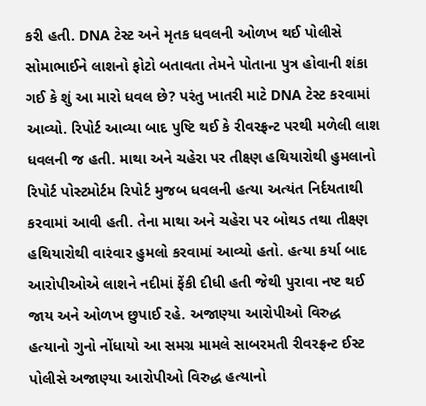કરી હતી. DNA ટેસ્ટ અને મૃતક ધવલની ઓળખ થઈ પોલીસે સોમાભાઈને લાશનો ફોટો બતાવતા તેમને પોતાના પુત્ર હોવાની શંકા ગઈ કે શું આ મારો ધવલ છે? પરંતુ ખાતરી માટે DNA ટેસ્ટ કરવામાં આવ્યો. રિપોર્ટ આવ્યા બાદ પુષ્ટિ થઈ કે રીવરફ્રન્ટ પરથી મળેલી લાશ ધવલની જ હતી. માથા અને ચહેરા પર તીક્ષ્ણ હથિયારોથી હુમલાનો રિપોર્ટ પોસ્ટમોર્ટમ રિપોર્ટ મુજબ ધવલની હત્યા અત્યંત નિર્દયતાથી કરવામાં આવી હતી. તેના માથા અને ચહેરા પર બોથડ તથા તીક્ષ્ણ હથિયારોથી વારંવાર હુમલો કરવામાં આવ્યો હતો. હત્યા કર્યા બાદ આરોપીઓએ લાશને નદીમાં ફેંકી દીધી હતી જેથી પુરાવા નષ્ટ થઈ જાય અને ઓળખ છુપાઈ રહે. અજાણ્યા આરોપીઓ વિરુદ્ધ હત્યાનો ગુનો નોંધાયો આ સમગ્ર મામલે સાબરમતી રીવરફ્રન્ટ ઈસ્ટ પોલીસે અજાણ્યા આરોપીઓ વિરુદ્ધ હત્યાનો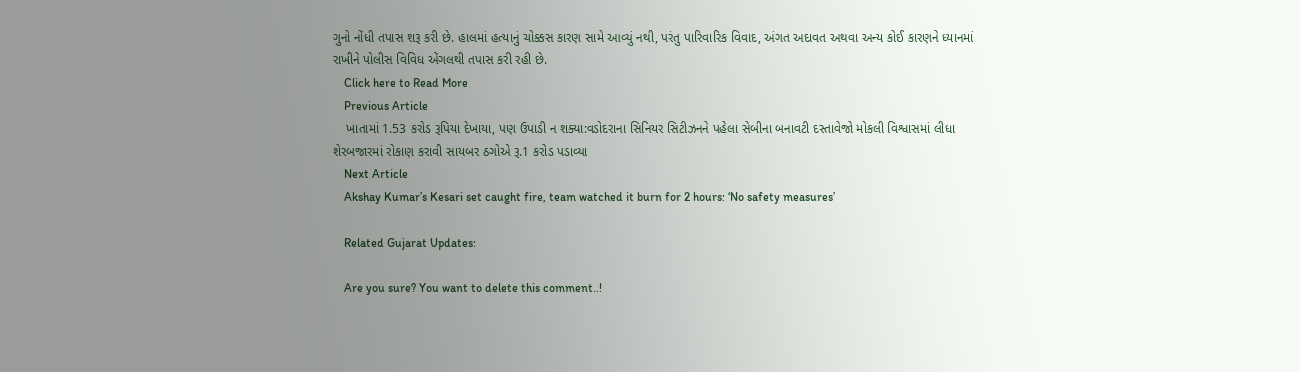ગુનો નોંધી તપાસ શરૂ કરી છે. હાલમાં હત્યાનું ચોક્કસ કારણ સામે આવ્યું નથી, પરંતુ પારિવારિક વિવાદ, અંગત અદાવત અથવા અન્ય કોઈ કારણને ધ્યાનમાં રાખીને પોલીસ વિવિધ એંગલથી તપાસ કરી રહી છે.
    Click here to Read More
    Previous Article
    ખાતામાં 1.53 કરોડ રૂપિયા દેખાયા, પણ ઉપાડી ન શક્યા:વડોદરાના સિનિયર સિટીઝનને પહેલા સેબીના બનાવટી દસ્તાવેજો મોકલી વિશ્વાસમાં લીધા શેરબજારમાં રોકાણ કરાવી સાયબર ઠગોએ રૂ.1 કરોડ પડાવ્યા
    Next Article
    Akshay Kumar’s Kesari set caught fire, team watched it burn for 2 hours: ‘No safety measures’

    Related Gujarat Updates:

    Are you sure? You want to delete this comment..!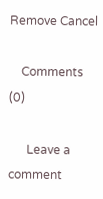Remove Cancel

    Comments (0)

      Leave a comment